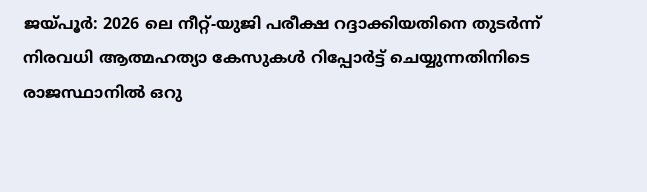ജയ്പൂർ: 2026 ലെ നീറ്റ്-യുജി പരീക്ഷ റദ്ദാക്കിയതിനെ തുടർന്ന് നിരവധി ആത്മഹത്യാ കേസുകൾ റിപ്പോർട്ട് ചെയ്യുന്നതിനിടെ രാജസ്ഥാനിൽ ഒറു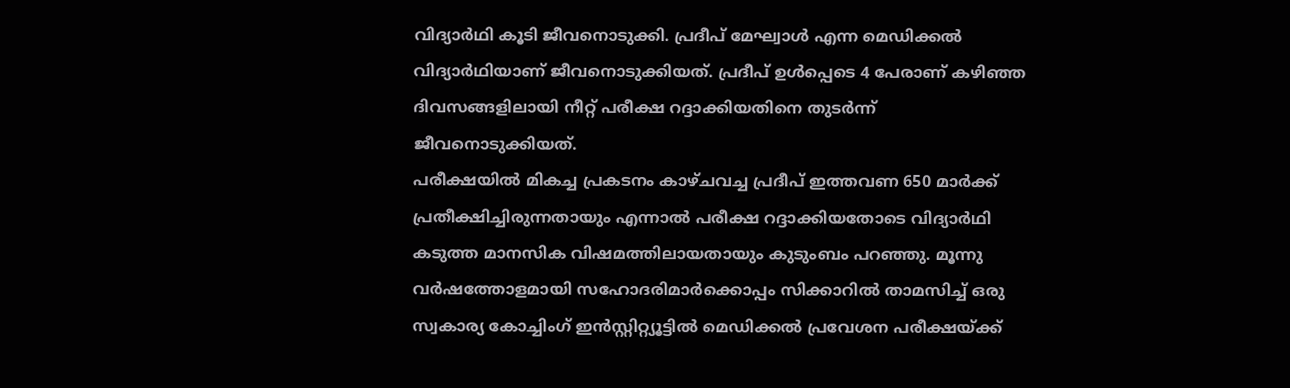വിദ്യാർഥി കൂടി ജീവനൊടുക്കി. പ്രദീപ് മേഘ്വാൾ എന്ന മെഡിക്കൽ വിദ്യാർഥിയാണ് ജീവനൊടുക്കിയത്. പ്രദീപ് ഉൾപ്പെടെ 4 പേരാണ് കഴിഞ്ഞ ദിവസങ്ങളിലായി നീറ്റ് പരീക്ഷ റദ്ദാക്കിയതിനെ തുടർന്ന് ജീവനൊടുക്കിയത്.
പരീക്ഷയിൽ മികച്ച പ്രകടനം കാഴ്ചവച്ച പ്രദീപ് ഇത്തവണ 650 മാർക്ക് പ്രതീക്ഷിച്ചിരുന്നതായും എന്നാൽ പരീക്ഷ റദ്ദാക്കിയതോടെ വിദ്യാർഥി കടുത്ത മാനസിക വിഷമത്തിലായതായും കുടുംബം പറഞ്ഞു. മൂന്നു വർഷത്തോളമായി സഹോദരിമാർക്കൊപ്പം സിക്കാറിൽ താമസിച്ച് ഒരു സ്വകാര്യ കോച്ചിംഗ് ഇൻസ്റ്റിറ്റ്യൂട്ടിൽ മെഡിക്കൽ പ്രവേശന പരീക്ഷയ്ക്ക്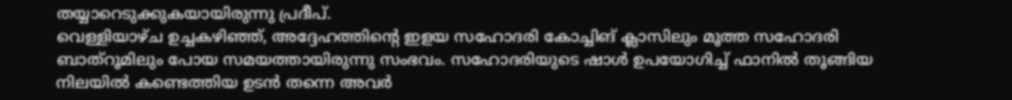തയ്യാറെടുക്കുകയായിരുന്നു പ്രദീപ്.
വെള്ളിയാഴ്ച ഉച്ചകഴിഞ്ഞ്, അദ്ദേഹത്തിന്റെ ഇളയ സഹോദരി കോച്ചിങ് ക്ലാസിലും മൂത്ത സഹോദരി ബാത്റൂമിലും പോയ സമയത്തായിരുന്നു സംഭവം. സഹോദരിയുടെ ഷാൾ ഉപയോഗിച്ച് ഫാനിൽ തൂങ്ങിയ നിലയിൽ കണ്ടെത്തിയ ഉടൻ തന്നെ അവർ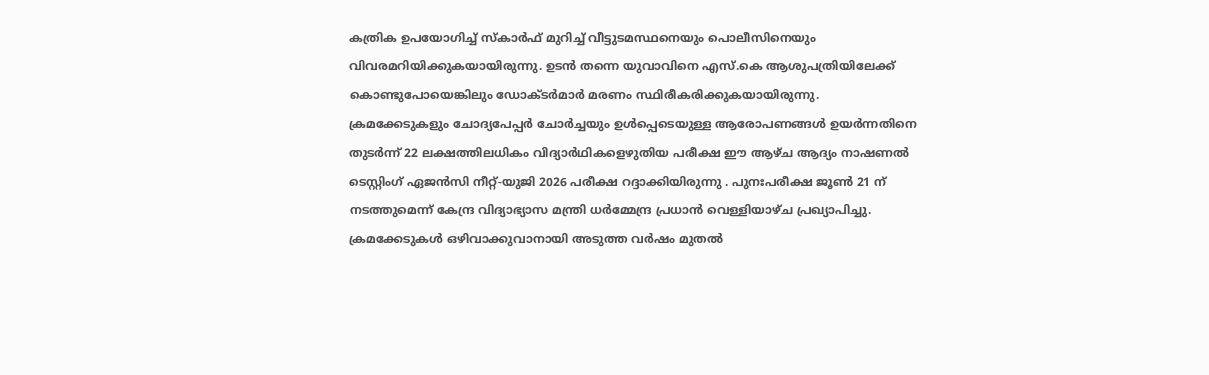കത്രിക ഉപയോഗിച്ച് സ്കാർഫ് മുറിച്ച് വീട്ടുടമസ്ഥനെയും പൊലീസിനെയും വിവരമറിയിക്കുകയായിരുന്നു. ഉടൻ തന്നെ യുവാവിനെ എസ്.കെ ആശുപത്രിയിലേക്ക് കൊണ്ടുപോയെങ്കിലും ഡോക്ടർമാർ മരണം സ്ഥിരീകരിക്കുകയായിരുന്നു.
ക്രമക്കേടുകളും ചോദ്യപേപ്പർ ചോർച്ചയും ഉൾപ്പെടെയുള്ള ആരോപണങ്ങൾ ഉയർന്നതിനെ തുടർന്ന് 22 ലക്ഷത്തിലധികം വിദ്യാർഥികളെഴുതിയ പരീക്ഷ ഈ ആഴ്ച ആദ്യം നാഷണൽ ടെസ്റ്റിംഗ് ഏജൻസി നീറ്റ്-യുജി 2026 പരീക്ഷ റദ്ദാക്കിയിരുന്നു . പുനഃപരീക്ഷ ജൂൺ 21 ന് നടത്തുമെന്ന് കേന്ദ്ര വിദ്യാഭ്യാസ മന്ത്രി ധർമ്മേന്ദ്ര പ്രധാൻ വെള്ളിയാഴ്ച പ്രഖ്യാപിച്ചു. ക്രമക്കേടുകൾ ഒഴിവാക്കുവാനായി അടുത്ത വർഷം മുതൽ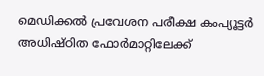മെഡിക്കൽ പ്രവേശന പരീക്ഷ കംപ്യൂട്ടർ അധിഷ്ഠിത ഫോർമാറ്റിലേക്ക്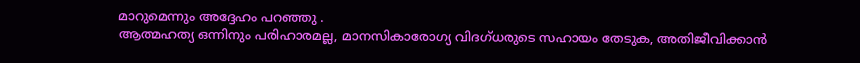മാറുമെന്നും അദ്ദേഹം പറഞ്ഞു .
ആത്മഹത്യ ഒന്നിനും പരിഹാരമല്ല, മാനസികാരോഗ്യ വിദഗ്ധരുടെ സഹായം തേടുക, അതിജീവിക്കാൻ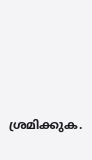ശ്രമിക്കുക.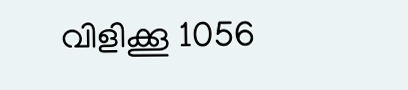വിളിക്കൂ 1056